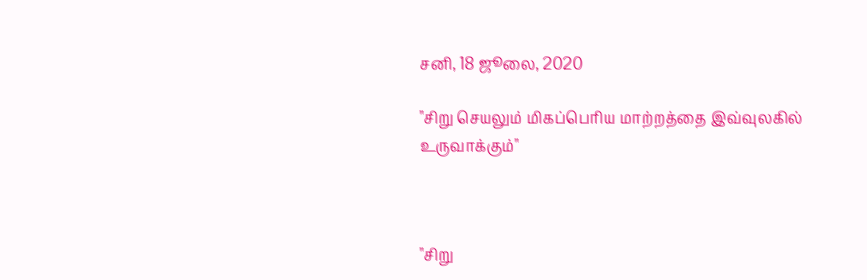சனி, 18 ஜூலை, 2020

"சிறு செயலும் மிகப்பெரிய மாற்றத்தை இவ்வுலகில் உருவாக்கும்"



"சிறு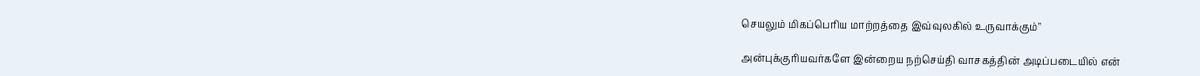செயலும் மிகப்பெரிய மாற்றத்தை இவ்வுலகில் உருவாக்கும்"

அன்புக்குரியவர்களே இன்றைய நற்செய்தி வாசகத்தின் அடிப்படையில் என்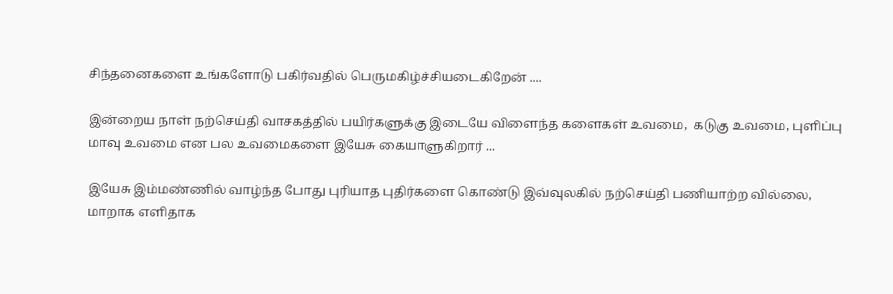சிந்தனைகளை உங்களோடு பகிர்வதில் பெருமகிழ்ச்சியடைகிறேன் ....

இன்றைய நாள் நற்செய்தி வாசகத்தில் பயிர்களுக்கு இடையே விளைந்த களைகள் உவமை,  கடுகு உவமை, புளிப்பு மாவு உவமை என பல உவமைகளை இயேசு கையாளுகிறார் ...

இயேசு இம்மண்ணில் வாழ்ந்த போது புரியாத புதிர்களை கொண்டு இவ்வுலகில் நற்செய்தி பணியாற்ற வில்லை, மாறாக எளிதாக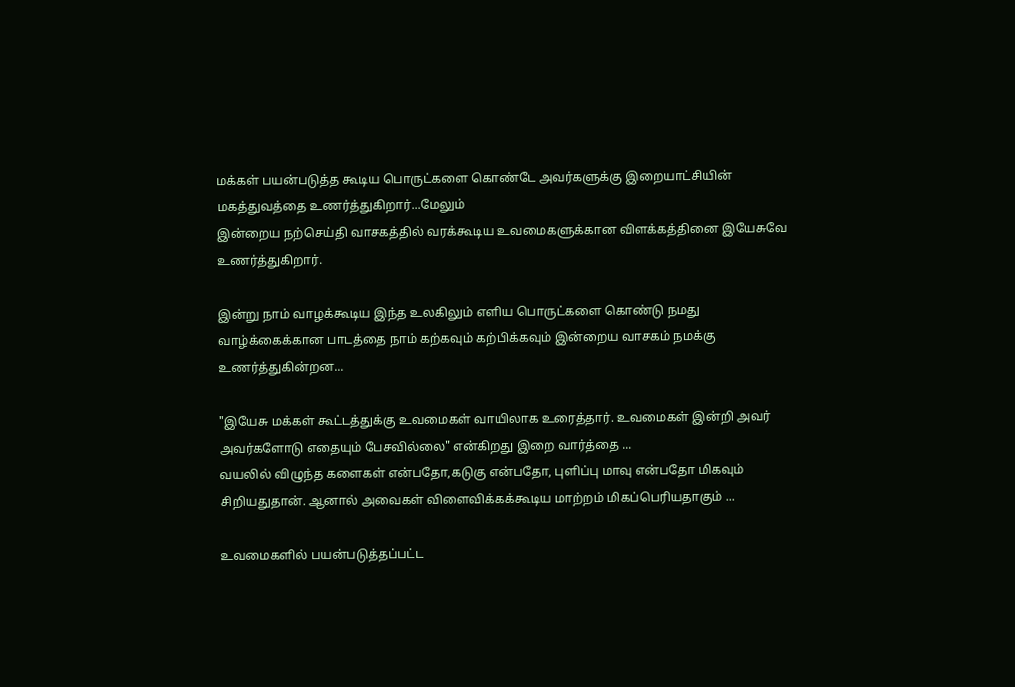மக்கள் பயன்படுத்த கூடிய பொருட்களை கொண்டே அவர்களுக்கு இறையாட்சியின் மகத்துவத்தை உணர்த்துகிறார்...மேலும்
இன்றைய நற்செய்தி வாசகத்தில் வரக்கூடிய உவமைகளுக்கான விளக்கத்தினை இயேசுவே உணர்த்துகிறார்.

இன்று நாம் வாழக்கூடிய இந்த உலகிலும் எளிய பொருட்களை கொண்டு நமது வாழ்க்கைக்கான பாடத்தை நாம் கற்கவும் கற்பிக்கவும் இன்றைய வாசகம் நமக்கு உணர்த்துகின்றன...

"இயேசு மக்கள் கூட்டத்துக்கு உவமைகள் வாயிலாக உரைத்தார். உவமைகள் இன்றி அவர் அவர்களோடு எதையும் பேசவில்லை" என்கிறது இறை வார்த்தை ...
வயலில் விழுந்த களைகள் என்பதோ,கடுகு என்பதோ, புளிப்பு மாவு என்பதோ மிகவும் சிறியதுதான். ஆனால் அவைகள் விளைவிக்கக்கூடிய மாற்றம் மிகப்பெரியதாகும் ...

உவமைகளில் பயன்படுத்தப்பட்ட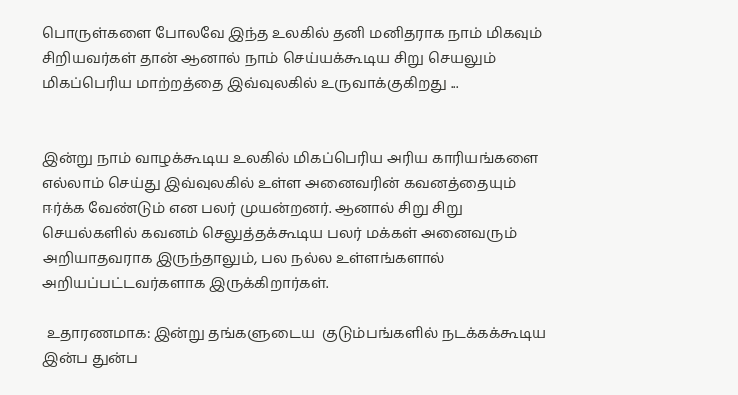பொருள்களை போலவே இந்த உலகில் தனி மனிதராக நாம் மிகவும் சிறியவர்கள் தான் ஆனால் நாம் செய்யக்கூடிய சிறு செயலும் மிகப்பெரிய மாற்றத்தை இவ்வுலகில் உருவாக்குகிறது ...


இன்று நாம் வாழக்கூடிய உலகில் மிகப்பெரிய அரிய காரியங்களை எல்லாம் செய்து இவ்வுலகில் உள்ள அனைவரின் கவனத்தையும் ஈர்க்க வேண்டும் என பலர் முயன்றனர். ஆனால் சிறு சிறு செயல்களில் கவனம் செலுத்தக்கூடிய பலர் மக்கள் அனைவரும் அறியாதவராக இருந்தாலும், பல நல்ல உள்ளங்களால் அறியப்பட்டவர்களாக இருக்கிறார்கள்.

 உதாரணமாக: இன்று தங்களுடைய  குடும்பங்களில் நடக்கக்கூடிய இன்ப துன்ப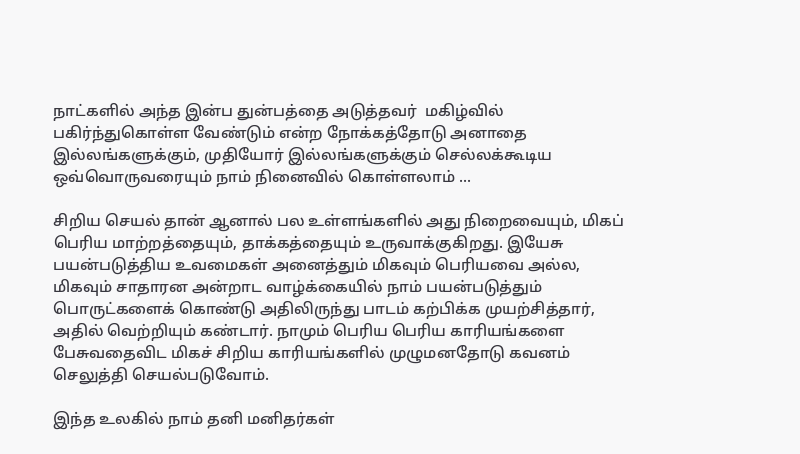நாட்களில் அந்த இன்ப துன்பத்தை அடுத்தவர்  மகிழ்வில் பகிர்ந்துகொள்ள வேண்டும் என்ற நோக்கத்தோடு அனாதை இல்லங்களுக்கும், முதியோர் இல்லங்களுக்கும் செல்லக்கூடிய ஒவ்வொருவரையும் நாம் நினைவில் கொள்ளலாம் ...

சிறிய செயல் தான் ஆனால் பல உள்ளங்களில் அது நிறைவையும், மிகப் பெரிய மாற்றத்தையும், தாக்கத்தையும் உருவாக்குகிறது. இயேசு பயன்படுத்திய உவமைகள் அனைத்தும் மிகவும் பெரியவை அல்ல, மிகவும் சாதாரன அன்றாட வாழ்க்கையில் நாம் பயன்படுத்தும் பொருட்களைக் கொண்டு அதிலிருந்து பாடம் கற்பிக்க முயற்சித்தார், அதில் வெற்றியும் கண்டார். நாமும் பெரிய பெரிய காரியங்களை பேசுவதைவிட மிகச் சிறிய காரியங்களில் முழுமனதோடு கவனம் செலுத்தி செயல்படுவோம்.

இந்த உலகில் நாம் தனி மனிதர்கள்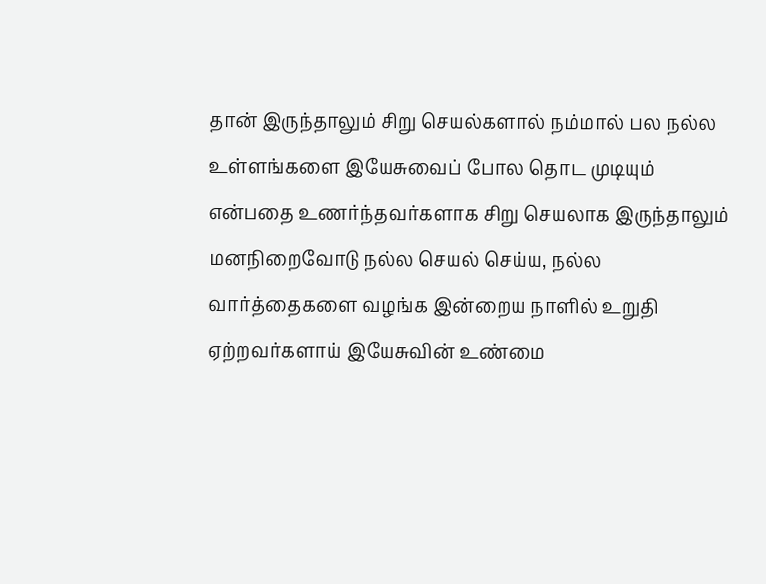தான் இருந்தாலும் சிறு செயல்களால் நம்மால் பல நல்ல உள்ளங்களை இயேசுவைப் போல தொட முடியும் என்பதை உணர்ந்தவர்களாக சிறு செயலாக இருந்தாலும் மனநிறைவோடு நல்ல செயல் செய்ய, நல்ல வார்த்தைகளை வழங்க இன்றைய நாளில் உறுதி ஏற்றவர்களாய் இயேசுவின் உண்மை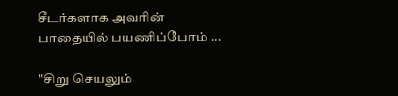சீடர்களாக அவரின் பாதையில் பயணிப்போம் ...

"சிறு செயலும்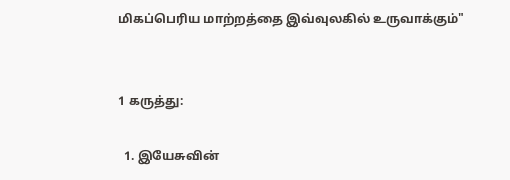மிகப்பெரிய மாற்றத்தை இவ்வுலகில் உருவாக்கும்"


1 கருத்து:

  1. இயேசுவின்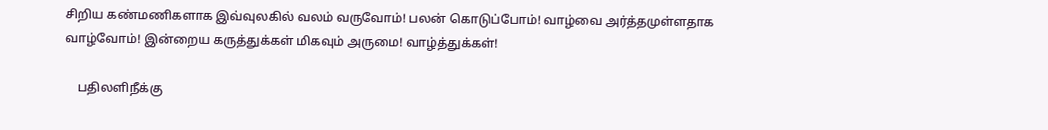சிறிய கண்மணிகளாக இவ்வுலகில் வலம் வருவோம்! பலன் கொடுப்போம்! வாழ்வை அர்த்தமுள்ளதாக வாழ்வோம்! இன்றைய கருத்துக்கள் மிகவும் அருமை! வாழ்த்துக்கள்!

    பதிலளிநீக்கு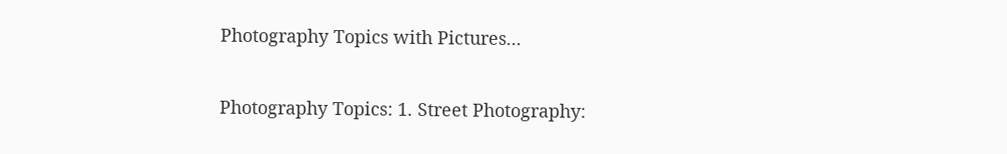Photography Topics with Pictures...

Photography Topics: 1. Street Photography: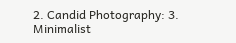2. Candid Photography: 3. Minimalist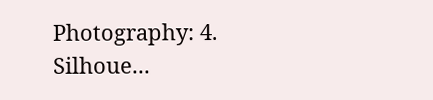Photography: 4. Silhoue...